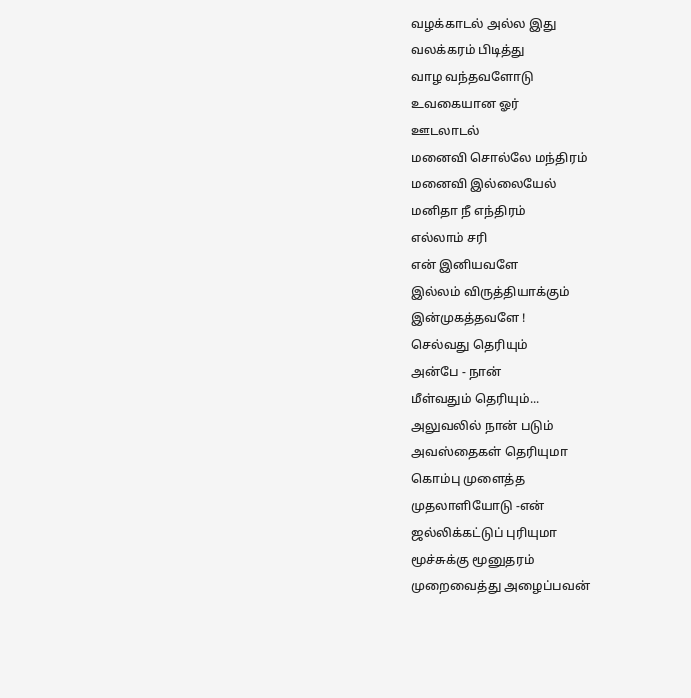வழக்காடல் அல்ல இது
வலக்கரம் பிடித்து
வாழ வந்தவளோடு
உவகையான ஓர்
ஊடலாடல்
மனைவி சொல்லே மந்திரம்
மனைவி இல்லையேல்
மனிதா நீ எந்திரம்
எல்லாம் சரி
என் இனியவளே
இல்லம் விருத்தியாக்கும்
இன்முகத்தவளே !
செல்வது தெரியும்
அன்பே - நான்
மீள்வதும் தெரியும்...
அலுவலில் நான் படும்
அவஸ்தைகள் தெரியுமா
கொம்பு முளைத்த
முதலாளியோடு -என்
ஜல்லிக்கட்டுப் புரியுமா
மூச்சுக்கு மூனுதரம்
முறைவைத்து அழைப்பவன்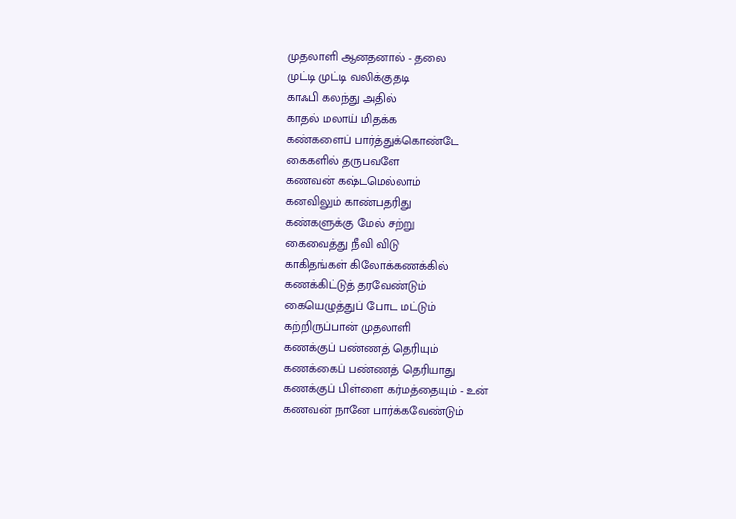முதலாளி ஆனதனால் - தலை
முட்டி முட்டி வலிக்குதடி
காஃபி கலந்து அதில்
காதல் மலாய் மிதக்க
கண்களைப் பார்த்துக்கொண்டே
கைகளில் தருபவளே
கணவன் கஷ்டமெல்லாம்
கனவிலும் காண்பதரிது
கண்களுக்கு மேல் சற்று
கைவைத்து நீவி விடு
காகிதங்கள் கிலோக்கணக்கில்
கணக்கிட்டுத் தரவேண்டும்
கையெழுத்துப் போட மட்டும்
கற்றிருப்பான் முதலாளி
கணக்குப் பண்ணத் தெரியும்
கணக்கைப் பண்ணத் தெரியாது
கணக்குப் பிள்ளை கர்மத்தையும் - உன்
கணவன் நானே பார்க்கவேண்டும்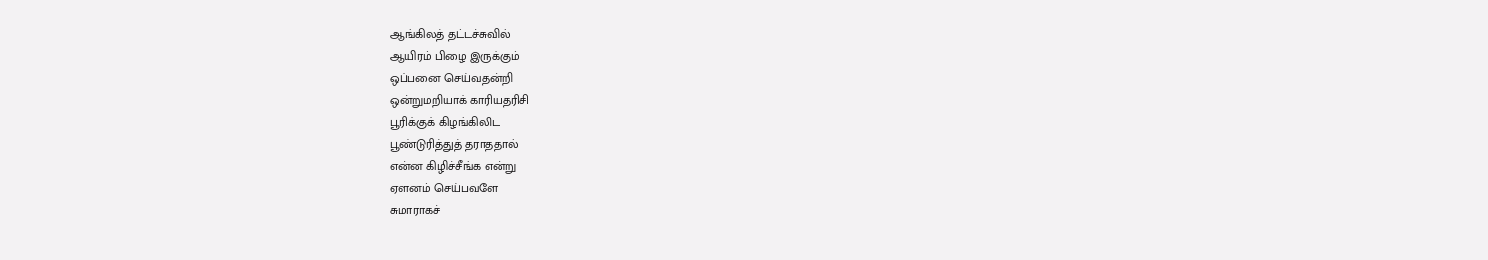ஆங்கிலத் தட்டச்சுவில்
ஆயிரம் பிழை இருக்கும்
ஒப்பனை செய்வதன்றி
ஒன்றுமறியாக் காரியதரிசி
பூரிக்குக் கிழங்கிலிட
பூண்டுரித்துத் தராததால்
என்ன கிழிச்சீங்க என்று
ஏளனம் செய்பவளே
சுமாராகச்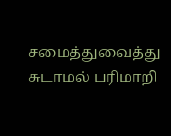சமைத்துவைத்து
சுடாமல் பரிமாறி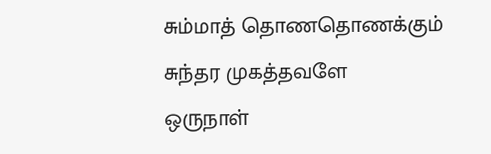சும்மாத் தொணதொணக்கும்
சுந்தர முகத்தவளே
ஒருநாள்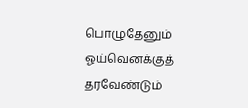பொழுதேனும்
ஓய்வெனக்குத் தரவேண்டும்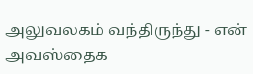அலுவலகம் வந்திருந்து - என்
அவஸ்தைக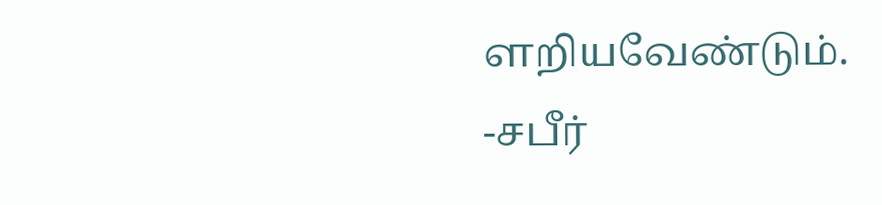ளறியவேண்டும்.
-சபீர்